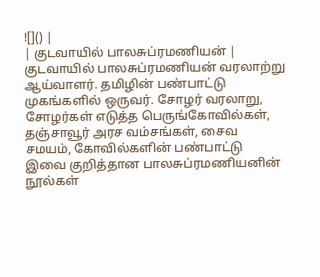![]() |
| குடவாயில் பாலசுப்ரமணியன் |
குடவாயில் பாலசுப்ரமணியன் வரலாற்று ஆய்வாளர். தமிழின் பண்பாட்டு முகங்களில் ஒருவர். சோழர் வரலாறு, சோழர்கள் எடுத்த பெருங்கோவில்கள், தஞ்சாவூர் அரச வம்சங்கள், சைவ சமயம், கோவில்களின் பண்பாட்டு இவை குறித்தான பாலசுப்ரமணியனின் நூல்கள்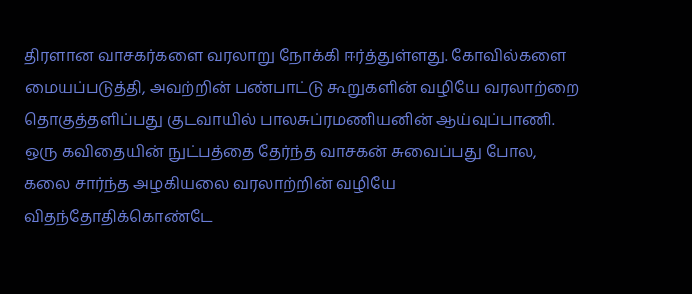திரளான வாசகர்களை வரலாறு நோக்கி ஈர்த்துள்ளது. கோவில்களை மையப்படுத்தி, அவற்றின் பண்பாட்டு கூறுகளின் வழியே வரலாற்றை தொகுத்தளிப்பது குடவாயில் பாலசுப்ரமணியனின் ஆய்வுப்பாணி. ஒரு கவிதையின் நுட்பத்தை தேர்ந்த வாசகன் சுவைப்பது போல, கலை சார்ந்த அழகியலை வரலாற்றின் வழியே விதந்தோதிக்கொண்டே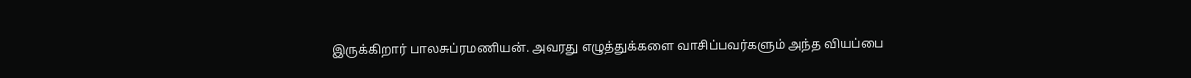இருக்கிறார் பாலசுப்ரமணியன். அவரது எழுத்துக்களை வாசிப்பவர்களும் அந்த வியப்பை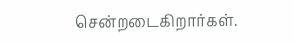சென்றடைகிறார்கள்.